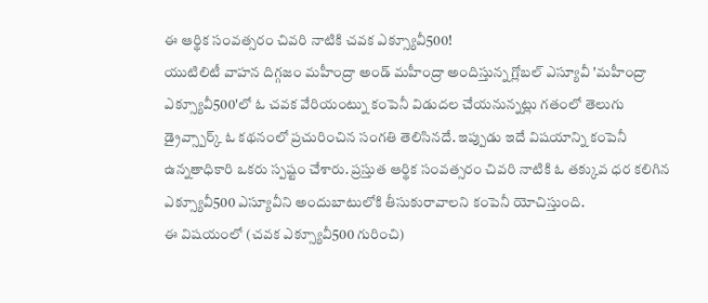ఈ ఆర్థిక సంవత్సరం చివరి నాటికి చవక ఎక్స్యూవీ500!
యుటిలిటీ వాహన దిగ్గజం మహీంద్రా అండ్ మహీంద్రా అందిస్తున్న గ్లోబల్ ఎస్యూవీ 'మహీంద్రా ఎక్స్యూవీ500'లో ఓ చవక వేరియంట్ను కంపెనీ విడుదల చేయనున్నట్లు గతంలో తెలుగు డ్రైవ్స్పార్క్ ఓ కథనంలో ప్రచురించిన సంగతి తెలిసినదే. ఇప్పుడు ఇదే విషయాన్ని కంపెనీ ఉన్నతాధికారి ఒకరు స్పష్టం చేశారు. ప్రస్తుత ఆర్థిక సంవత్సరం చివరి నాటికి ఓ తక్కువ ధర కలిగిన ఎక్స్యూవీ500 ఎస్యూవీని అందుబాటులోకి తీసుకురావాలని కంపెనీ యోచిస్తుంది.
ఈ విషయంలో (చవక ఎక్స్యూవీ500 గురించి)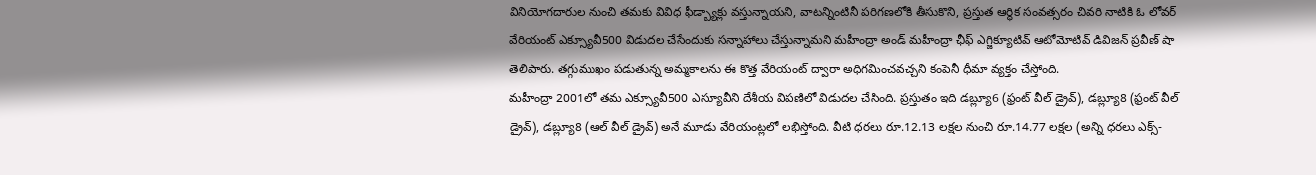వినియోగదారుల నుంచి తమకు వివిధ ఫీడ్బ్యాక్లు వస్తున్నాయని, వాటన్నింటినీ పరిగణలోకి తీసుకొని, ప్రస్తుత ఆర్థిక సంవత్సరం చివరి నాటికి ఓ లోవర్ వేరియంట్ ఎక్స్యూవీ500 విడుదల చేసేందుకు సన్నాహాలు చేస్తున్నామని మహీంద్రా అండ్ మహీంద్రా ఛీఫ్ ఎగ్జిక్యూటివ్ ఆటోమోటివ్ డివిజన్ ప్రవీణ్ షా తెలిపారు. తగ్గుముఖం పడుతున్న అమ్మకాలను ఈ కొత్త వేరియంట్ ద్వారా అధిగమించవచ్చని కంపెనీ ధీమా వ్యక్తం చేస్తోంది.
మహీంద్రా 2001లో తమ ఎక్స్యూవీ500 ఎస్యూవీని దేశీయ విపణిలో విడుదల చేసింది. ప్రస్తుతం ఇది డబ్ల్యూ6 (ఫ్రంట్ వీల్ డ్రైవ్), డబ్ల్యూ8 (ఫ్రంట్ వీల్ డ్రైవ్), డబ్ల్యూ8 (ఆల్ వీల్ డ్రైవ్) అనే మూడు వేరియంట్లలో లభిస్తోంది. వీటి ధరలు రూ.12.13 లక్షల నుంచి రూ.14.77 లక్షల (అన్ని ధరలు ఎక్స్-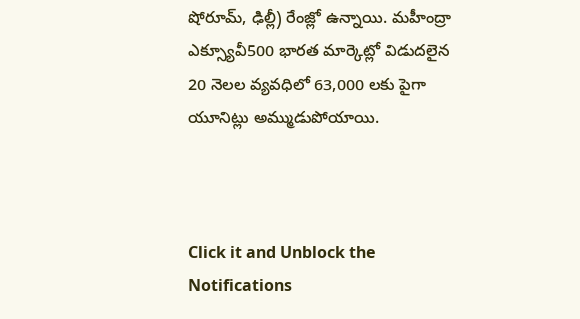షోరూమ్, ఢిల్లీ) రేంజ్లో ఉన్నాయి. మహీంద్రా ఎక్స్యూవీ500 భారత మార్కెట్లో విడుదలైన 20 నెలల వ్యవధిలో 63,000 లకు పైగా యూనిట్లు అమ్ముడుపోయాయి.



Click it and Unblock the Notifications